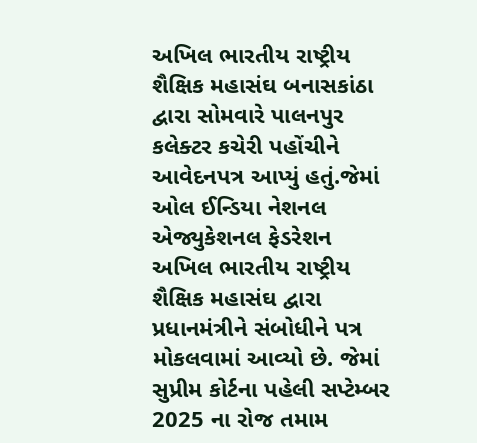અખિલ ભારતીય રાષ્ટ્રીય શૈક્ષિક મહાસંઘ બનાસકાંઠા દ્વારા સોમવારે પાલનપુર કલેક્ટર કચેરી પહોંચીને આવેદનપત્ર આપ્યું હતું.જેમાં ઓલ ઈન્ડિયા નેશનલ એજ્યુકેશનલ ફેડરેશન અખિલ ભારતીય રાષ્ટ્રીય શૈક્ષિક મહાસંઘ દ્વારા પ્રધાનમંત્રીને સંબોધીને પત્ર મોકલવામાં આવ્યો છે. જેમાં સુપ્રીમ કોર્ટના પહેલી સપ્ટેમ્બર 2025 ના રોજ તમામ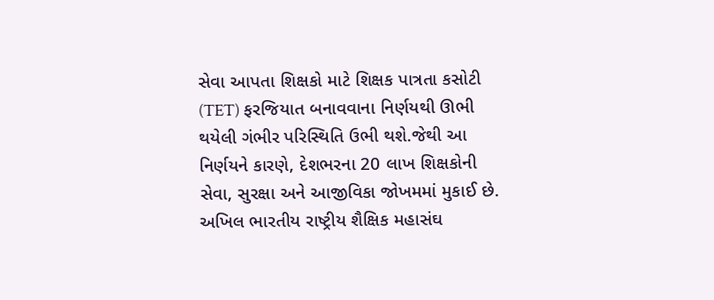સેવા આપતા શિક્ષકો માટે શિક્ષક પાત્રતા કસોટી (TET) ફરજિયાત બનાવવાના નિર્ણયથી ઊભી થયેલી ગંભીર પરિસ્થિતિ ઉભી થશે.જેથી આ નિર્ણયને કારણે, દેશભરના 20 લાખ શિક્ષકોની સેવા, સુરક્ષા અને આજીવિકા જોખમમાં મુકાઈ છે. અખિલ ભારતીય રાષ્ટ્રીય શૈક્ષિક મહાસંઘ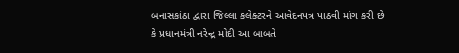બનાસકાંઠા દ્વારા જિલ્લા કલેક્ટરને આવેદનપત્ર પાઠવી માંગ કરી છે કે પ્રધાનમંત્રી નરેન્દ્ર મોદી આ બાબતે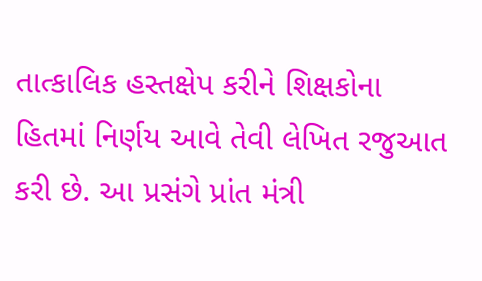તાત્કાલિક હસ્તક્ષેપ કરીને શિક્ષકોના હિતમાં નિર્ણય આવે તેવી લેખિત રજુઆત કરી છે. આ પ્રસંગે પ્રાંત મંત્રી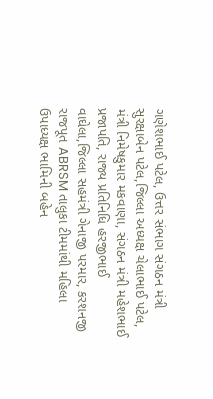ગણેશભાઈ પટેલ, ઉત્તર સંભાગ સંગઠન મંત્રી સુરક્ષાબેન પટેલ,જિલ્લા અધ્યક્ષ ચેલાભાઈ પટેલ, મંત્રી નિમેષકુમાર મકવાણા, સંગઠન મંત્રી મહેશભાઈ પ્રજાપતિ, રાજ્ય પ્રતિનિધિ હરજીભાઈ વાઘેલા,જિલ્લા સહમંત્રી ગેનાજી પરમાર, કરશનજી રાજપૂત ABRSM તાલુકા ટીમમાંથી મહિલા ઉપાધ્યક્ષ ભામિની બહેન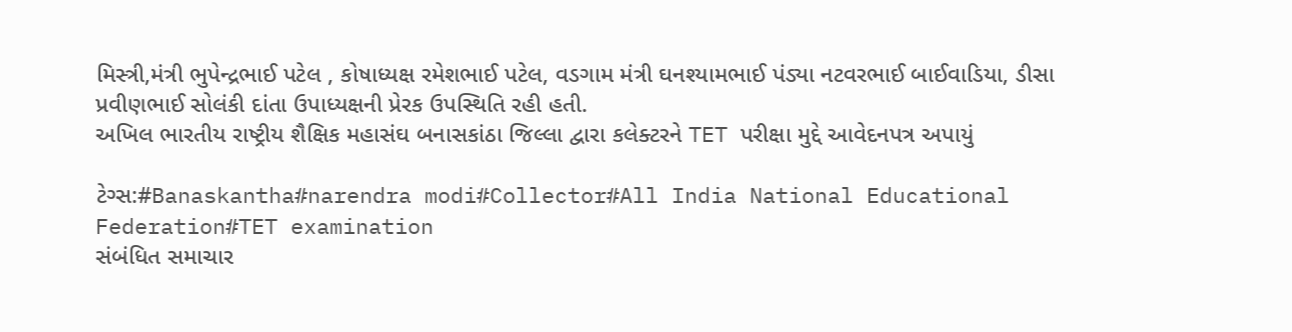મિસ્ત્રી,મંત્રી ભુપેન્દ્રભાઈ પટેલ , કોષાધ્યક્ષ રમેશભાઈ પટેલ, વડગામ મંત્રી ઘનશ્યામભાઈ પંડ્યા નટવરભાઈ બાઈવાડિયા, ડીસા પ્રવીણભાઈ સોલંકી દાંતા ઉપાધ્યક્ષની પ્રેરક ઉપસ્થિતિ રહી હતી.
અખિલ ભારતીય રાષ્ટ્રીય શૈક્ષિક મહાસંઘ બનાસકાંઠા જિલ્લા દ્વારા કલેક્ટરને TET પરીક્ષા મુદ્દે આવેદનપત્ર અપાયું

ટેગ્સ:#Banaskantha#narendra modi#Collector#All India National Educational Federation#TET examination
સંબંધિત સમાચાર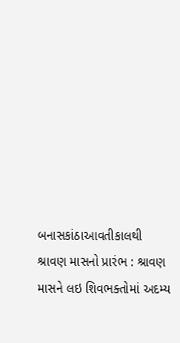બનાસકાંઠાઆવતીકાલથી શ્રાવણ માસનો પ્રારંભ : શ્રાવણ માસને લઇ શિવભક્તોમાં અદમ્ય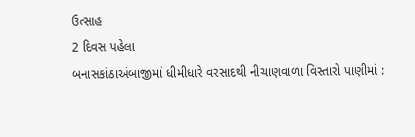ઉત્સાહ
2 દિવસ પહેલા
બનાસકાંઠાઅંબાજીમાં ધીમીધારે વરસાદથી નીચાણવાળા વિસ્તારો પાણીમાં :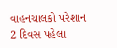વાહનચાલકો પરેશાન
2 દિવસ પહેલા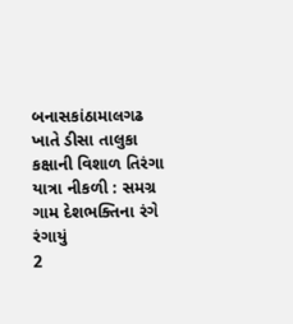બનાસકાંઠામાલગઢ ખાતે ડીસા તાલુકા કક્ષાની વિશાળ તિરંગા યાત્રા નીકળી : સમગ્ર ગામ દેશભક્તિના રંગે રંગાયું
2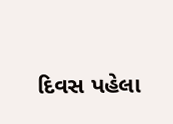દિવસ પહેલા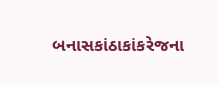બનાસકાંઠાકાંકરેજના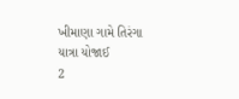ખીમાણા ગામે તિરંગા યાત્રા યોજાઈ
2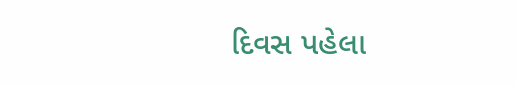દિવસ પહેલા